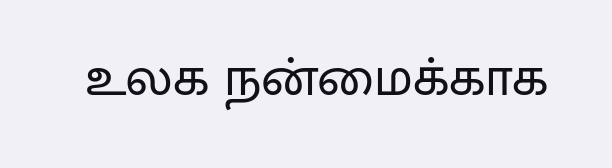உலக நன்மைக்காக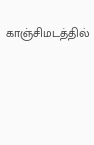காஞ்சிமடத்தில்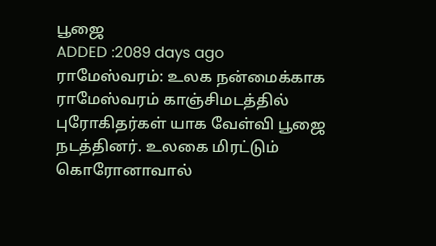பூஜை
ADDED :2089 days ago
ராமேஸ்வரம்: உலக நன்மைக்காக ராமேஸ்வரம் காஞ்சிமடத்தில் புரோகிதர்கள் யாக வேள்வி பூஜை நடத்தினர். உலகை மிரட்டும் கொரோனாவால்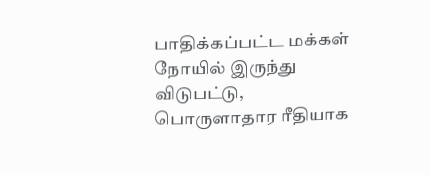பாதிக்கப்பட்ட மக்கள் நோயில் இருந்து விடுபட்டு, பொருளாதார ரீதியாக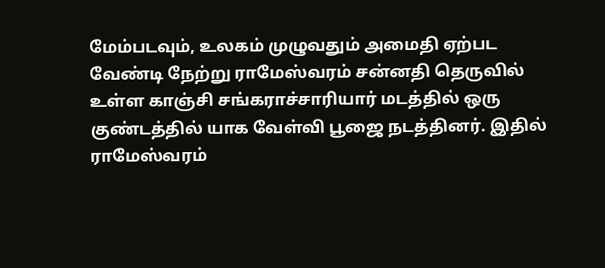மேம்படவும், உலகம் முழுவதும் அமைதி ஏற்பட வேண்டி நேற்று ராமேஸ்வரம் சன்னதி தெருவில் உள்ள காஞ்சி சங்கராச்சாரியார் மடத்தில் ஒரு குண்டத்தில் யாக வேள்வி பூஜை நடத்தினர். இதில் ராமேஸ்வரம்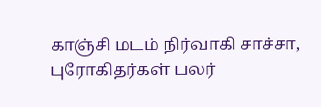காஞ்சி மடம் நிர்வாகி சாச்சா, புரோகிதர்கள் பலர்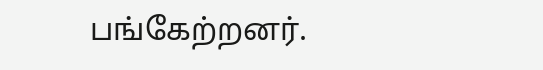பங்கேற்றனர்.